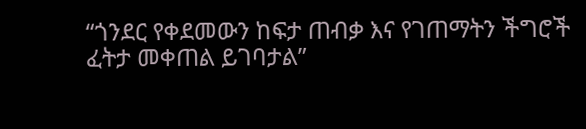“ጎንደር የቀደመውን ከፍታ ጠብቃ እና የገጠማትን ችግሮች ፈትታ መቀጠል ይገባታል”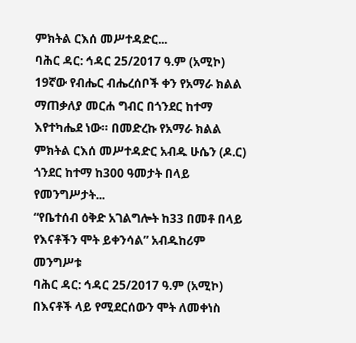ምክትል ርእሰ መሥተዳድር...
ባሕር ዳር: ኅዳር 25/2017 ዓ.ም (አሚኮ) 19ኛው የብሔር ብሔረሰቦች ቀን የአማራ ክልል ማጠቃለያ መርሐ ግብር በጎንደር ከተማ እየተካሔደ ነው። በመድረኩ የአማራ ክልል ምክትል ርእሰ መሥተዳድር አብዱ ሁሴን (ዶ.ር) ጎንደር ከተማ ከ300 ዓመታት በላይ የመንግሥታት...
“የቤተሰብ ዕቅድ አገልግሎት ከ33 በመቶ በላይ የእናቶችን ሞት ይቀንሳል” አብዱከሪም መንግሥቱ
ባሕር ዳር: ኅዳር 25/2017 ዓ.ም (አሚኮ) በእናቶች ላይ የሚደርሰውን ሞት ለመቀነስ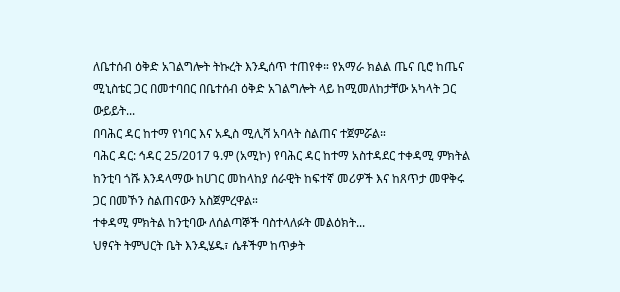ለቤተሰብ ዕቅድ አገልግሎት ትኩረት እንዲሰጥ ተጠየቀ። የአማራ ክልል ጤና ቢሮ ከጤና ሚኒስቴር ጋር በመተባበር በቤተሰብ ዕቅድ አገልግሎት ላይ ከሚመለከታቸው አካላት ጋር ውይይት...
በባሕር ዳር ከተማ የነባር እና አዲስ ሚሊሻ አባላት ስልጠና ተጀምሯል።
ባሕር ዳር: ኅዳር 25/2017 ዓ.ም (አሚኮ) የባሕር ዳር ከተማ አስተዳደር ተቀዳሚ ምክትል ከንቲባ ጎሹ እንዳላማው ከሀገር መከላከያ ሰራዊት ከፍተኛ መሪዎች እና ከጸጥታ መዋቅሩ ጋር በመኾን ስልጠናውን አስጀምረዋል።
ተቀዳሚ ምክትል ከንቲባው ለሰልጣኞች ባስተላለፉት መልዕክት...
ህፃናት ትምህርት ቤት እንዲሄዱ፣ ሴቶችም ከጥቃት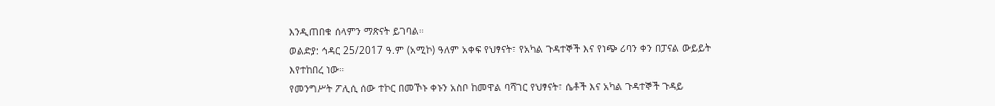እንዲጠበቁ ሰላምን ማጽናት ይገባል።
ወልድያ: ኅዳር 25/2017 ዓ.ም (አሚኮ) ዓለም አቀፍ የህፃናት፣ የአካል ጉዳተኞች እና የነጭ ሪባን ቀን በፓናል ውይይት እየተከበረ ነው።
የመንግሥት ፖሊሲ ሰው ተኮር በመኾኑ ቀኑን አስቦ ከመዋል ባሻገር የህፃናት፣ ሴቶች እና አካል ጉዳተኞች ጉዳይ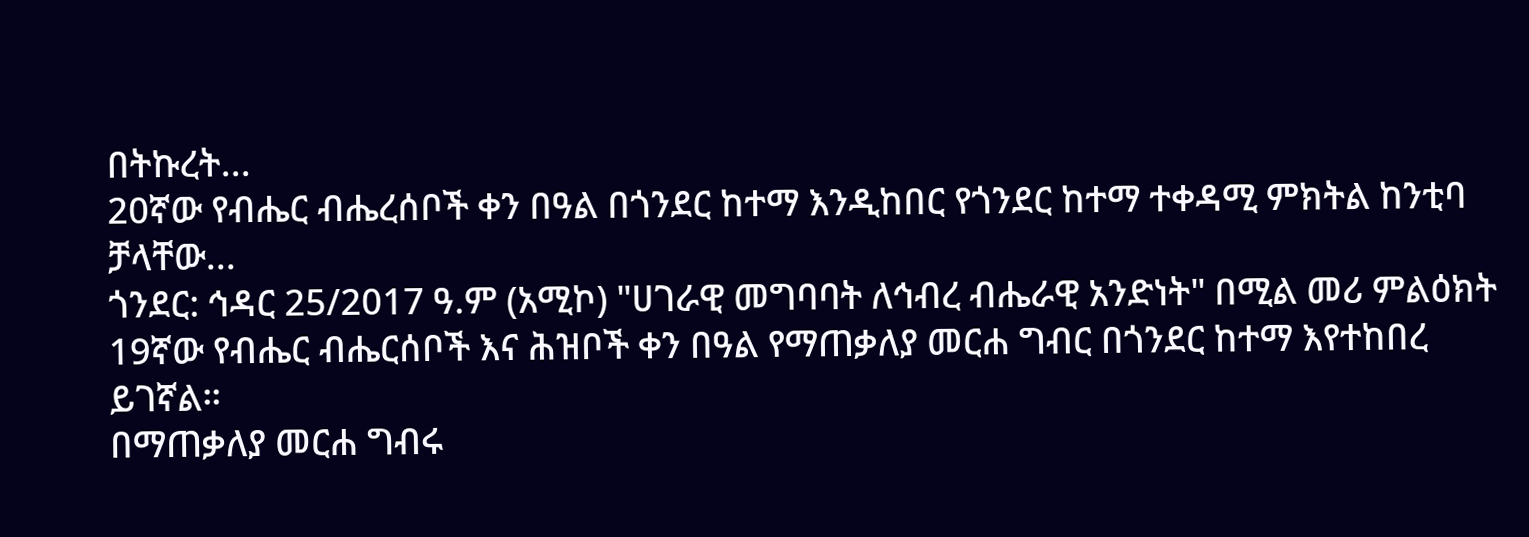በትኩረት...
20ኛው የብሔር ብሔረሰቦች ቀን በዓል በጎንደር ከተማ እንዲከበር የጎንደር ከተማ ተቀዳሚ ምክትል ከንቲባ ቻላቸው...
ጎንደር: ኅዳር 25/2017 ዓ.ም (አሚኮ) "ሀገራዊ መግባባት ለኅብረ ብሔራዊ አንድነት" በሚል መሪ ምልዕክት 19ኛው የብሔር ብሔርሰቦች እና ሕዝቦች ቀን በዓል የማጠቃለያ መርሐ ግብር በጎንደር ከተማ እየተከበረ ይገኛል።
በማጠቃለያ መርሐ ግብሩ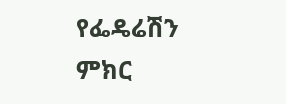የፌዴሬሽን ምክር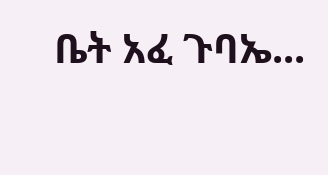ቤት አፈ ጉባኤ...